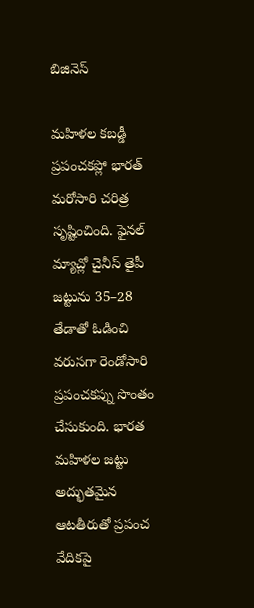బిజినెస్

మహిళల కబడ్డీ ప్రపంచకప్లో భారత్ మరోసారి చరిత్ర సృష్టించింది. ఫైనల్ మ్యాచ్లో చైనీస్ తైపీ జట్టును 35–28 తేడాతో ఓడించి వరుసగా రెండోసారి ప్రపంచకప్ను సొంతం చేసుకుంది. భారత మహిళల జట్టు అద్భుతమైన ఆటతీరుతో ప్రపంచ వేదికపై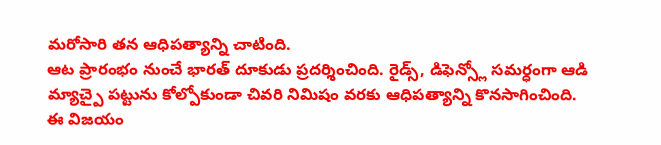మరోసారి తన ఆధిపత్యాన్ని చాటింది.
ఆట ప్రారంభం నుంచే భారత్ దూకుడు ప్రదర్శించింది. రైడ్స్, డిఫెన్స్లో సమర్ధంగా ఆడి మ్యాచ్పై పట్టును కోల్పోకుండా చివరి నిమిషం వరకు ఆధిపత్యాన్ని కొనసాగించింది. ఈ విజయం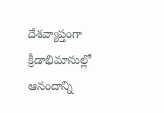దేశవ్యాప్తంగా క్రీడాభిమానుల్లో ఆనందాన్ని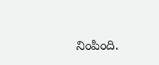నింపింది.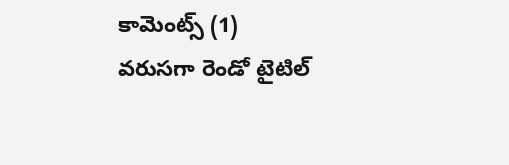కామెంట్స్ (1)
వరుసగా రెండో టైటిల్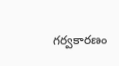గర్వకారణం